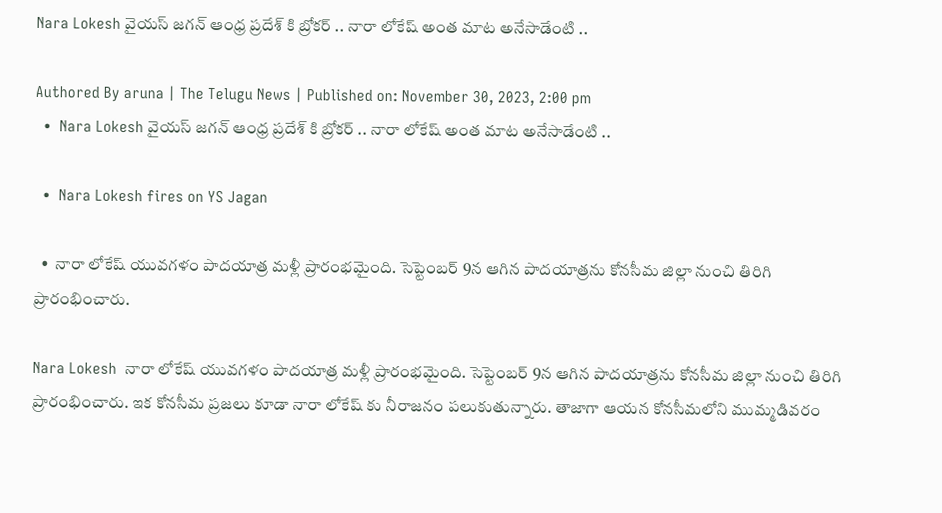Nara Lokesh వైయస్ జగన్ ఆంధ్ర ప్రదేశ్ కి బ్రోకర్ .. నారా లోకేష్ అంత మాట అనేసాడేంటి ..

Authored By aruna | The Telugu News | Published on: November 30, 2023, 2:00 pm
  •  Nara Lokesh వైయస్ జగన్ ఆంధ్ర ప్రదేశ్ కి బ్రోకర్ .. నారా లోకేష్ అంత మాట అనేసాడేంటి ..

  •  Nara Lokesh fires on YS Jagan

  •  నారా లోకేష్ యువగళం పాదయాత్ర మళ్లీ ప్రారంభమైంది. సెప్టెంబర్ 9న ఆగిన పాదయాత్రను కోనసీమ జిల్లా నుంచి తిరిగి ప్రారంభించారు.

Nara Lokesh  నారా లోకేష్ యువగళం పాదయాత్ర మళ్లీ ప్రారంభమైంది. సెప్టెంబర్ 9న ఆగిన పాదయాత్రను కోనసీమ జిల్లా నుంచి తిరిగి ప్రారంభించారు. ఇక కోనసీమ ప్రజలు కూడా నారా లోకేష్ కు నీరాజనం పలుకుతున్నారు. తాజాగా ఆయన కోనసీమలోని ముమ్మడివరం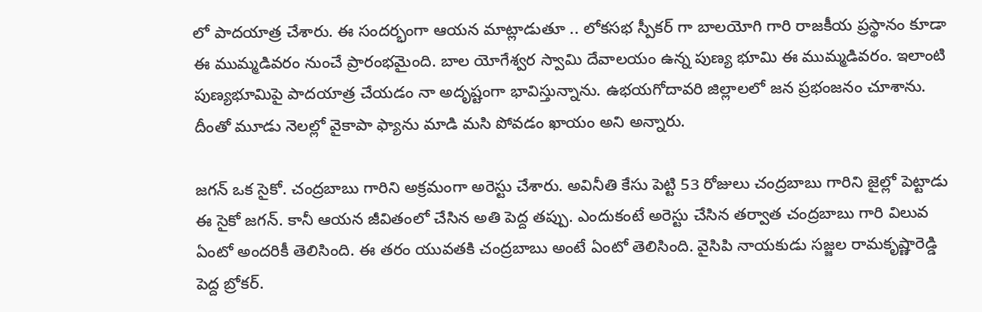లో పాదయాత్ర చేశారు. ఈ సందర్భంగా ఆయన మాట్లాడుతూ .. లోకసభ స్పీకర్ గా బాలయోగి గారి రాజకీయ ప్రస్థానం కూడా ఈ ముమ్మడివరం నుంచే ప్రారంభమైంది. బాల యోగేశ్వర స్వామి దేవాలయం ఉన్న పుణ్య భూమి ఈ ముమ్మడివరం. ఇలాంటి పుణ్యభూమిపై పాదయాత్ర చేయడం నా అదృష్టంగా భావిస్తున్నాను. ఉభయగోదావరి జిల్లాలలో జన ప్రభంజనం చూశాను. దీంతో మూడు నెలల్లో వైకాపా ఫ్యాను మాడి మసి పోవడం ఖాయం అని అన్నారు.

జగన్ ఒక సైకో. చంద్రబాబు గారిని అక్రమంగా అరెస్టు చేశారు. అవినీతి కేసు పెట్టి 53 రోజులు చంద్రబాబు గారిని జైల్లో పెట్టాడు ఈ సైకో జగన్. కానీ ఆయన జీవితంలో చేసిన అతి పెద్ద తప్పు. ఎందుకంటే అరెస్టు చేసిన తర్వాత చంద్రబాబు గారి విలువ ఏంటో అందరికీ తెలిసింది. ఈ తరం యువతకి చంద్రబాబు అంటే ఏంటో తెలిసింది. వైసిపి నాయకుడు సజ్జల రామకృష్ణారెడ్డి పెద్ద బ్రోకర్.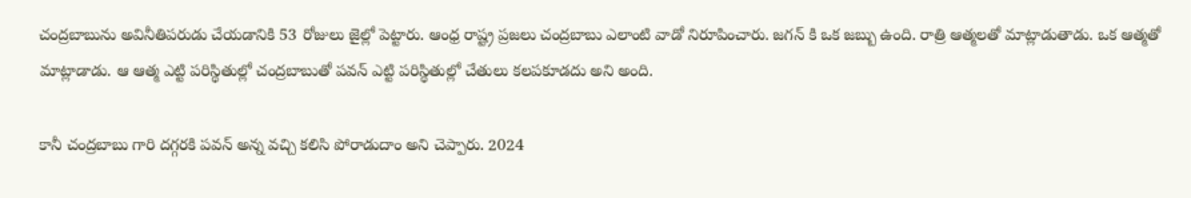చంద్రబాబును అవినీతిపరుడు చేయడానికి 53 రోజులు జైల్లో పెట్టారు. ఆంధ్ర రాష్ట్ర ప్రజలు చంద్రబాబు ఎలాంటి వాడో నిరూపించారు. జగన్ కి ఒక జబ్బు ఉంది. రాత్రి ఆత్మలతో మాట్లాడుతాడు. ఒక ఆత్మతో మాట్లాడాడు. ఆ ఆత్మ ఎట్టి పరిస్థితుల్లో చంద్రబాబుతో పవన్ ఎట్టి పరిస్థితుల్లో చేతులు కలపకూడదు అని అంది.

కానీ చంద్రబాబు గారి దగ్గరకి పవన్ అన్న వచ్చి కలిసి పోరాడుదాం అని చెప్పారు. 2024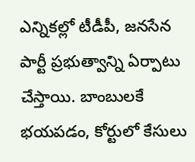ఎన్నికల్లో టీడీపీ, జనసేన పార్టీ ప్రభుత్వాన్ని ఏర్పాటు చేస్తాయి. బాంబులకే భయపడం, కోర్టులో కేసులు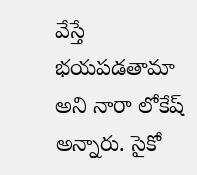వేస్తే భయపడతామా అని నారా లోకేష్ అన్నారు. సైకో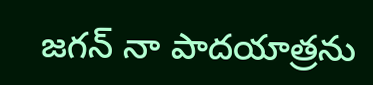జగన్ నా పాదయాత్రను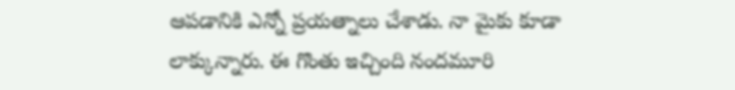ఆపడానికి ఎన్నో ప్రయత్నాలు చేశాడు. నా మైకు కూడా లాక్కున్నారు. ఈ గొంతు ఇచ్చింది నందమూరి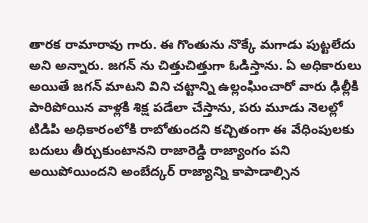తారక రామారావు గారు. ఈ గొంతును నొక్కే మగాడు పుట్టలేదు అని అన్నారు. జగన్ ను చిత్తుచిత్తుగా ఓడిస్తాను. ఏ అధికారులు అయితే జగన్ మాటని విని చట్టాన్ని ఉల్లంఘించారో వారు ఢిల్లీకి పారిపోయిన వాళ్లకి శిక్ష పడేలా చేస్తాను, పరు మూడు నెలల్లో టిడిపి అధికారంలోకి రాబోతుందని కచ్చితంగా ఈ వేధింపులకు బదులు తీర్చుకుంటానని రాజారెడ్డి రాజ్యాంగం పని అయిపోయిందని అంబేద్కర్ రాజ్యాన్ని కాపాడాల్సిన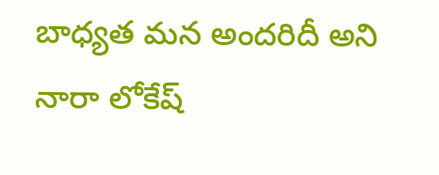బాధ్యత మన అందరిదీ అని నారా లోకేష్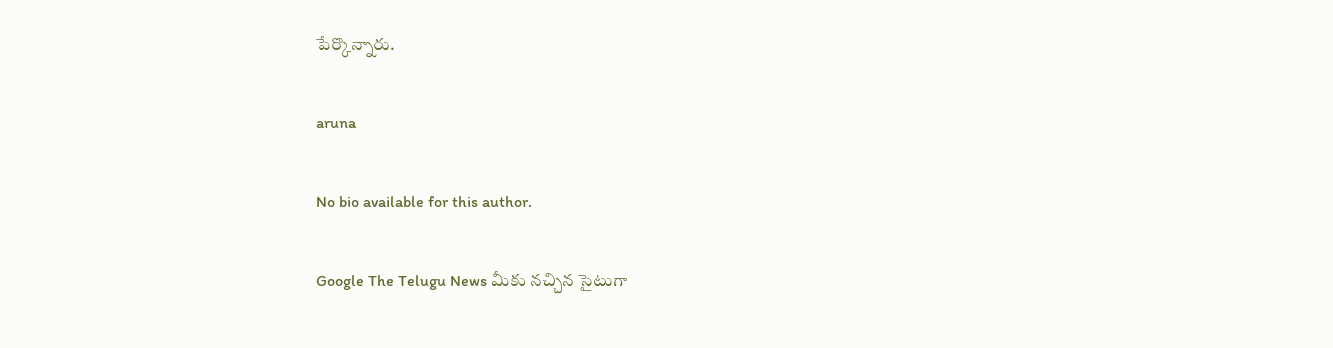పేర్కొన్నారు.

aruna

No bio available for this author.

Google The Telugu News మీకు నచ్చిన సైటుగా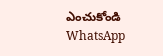ఎంచుకోండి
WhatsApp